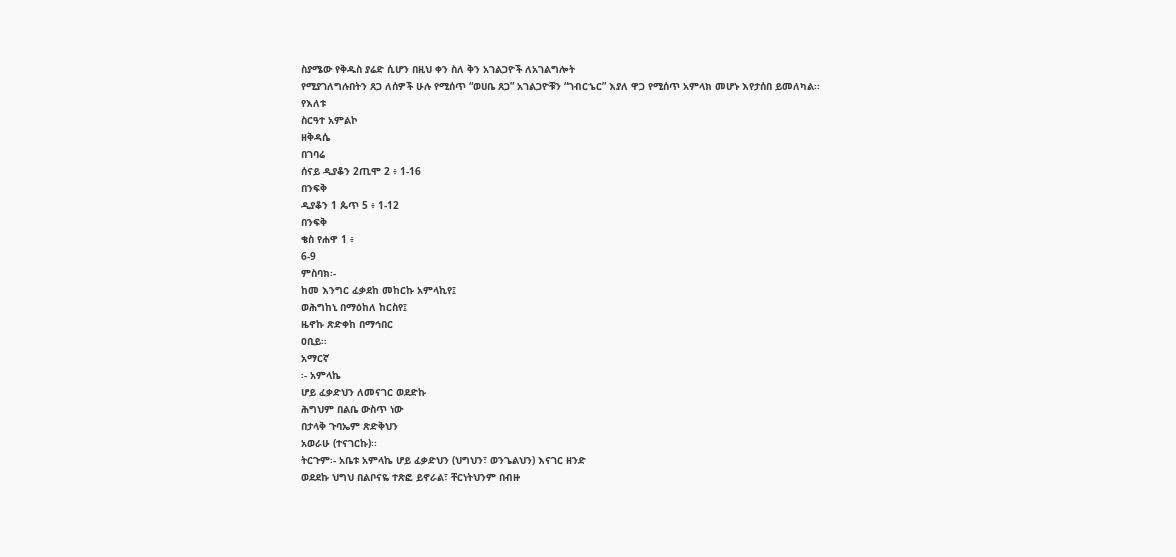ስያሜው የቅዱስ ያሬድ ሲሆን በዚህ ቀን ስለ ቅን አገልጋዮች ለአገልግሎት
የሚያገለግሉበትን ጸጋ ለሰዎች ሁሉ የሚሰጥ “ወሀቤ ጸጋ” አገልጋዮቹን “ገብርኄር” እያለ ዋጋ የሚሰጥ አምላክ መሆኑ እየታሰበ ይመለካል፡፡
የእለቱ
ስርዓተ አምልኮ
ዘቅዳሴ
በገባሬ
ሰናይ ዲያቆን 2ጢሞ 2 ፥ 1-16
በንፍቅ
ዲያቆን 1 ጴጥ 5 ፥ 1-12
በንፍቅ
ቄስ የሐዋ 1 ፥
6-9
ምስባክ፡-
ከመ እንግር ፈቃደከ መከርኩ አምላኪየ፤
ወሕግከኒ በማዕከለ ከርስየ፤
ዜኖኩ ጽድቀከ በማኅበር
ዐቢይ፡፡
አማርኛ
፡- አምላኬ
ሆይ ፈቃድህን ለመናገር ወደድኩ
ሕግህም በልቤ ውስጥ ነው
በታላቅ ጉባኤም ጽድቅህን
አወራሁ (ተናገርኩ)፡፡
ትርጉም፡- አቤቱ አምላኬ ሆይ ፈቃድህን (ህግህን፣ ወንጌልህን) እናገር ዘንድ
ወደደኩ ህግህ በልቦናዬ ተጽፎ ይኖራል፣ ቸርነትህንም በብዙ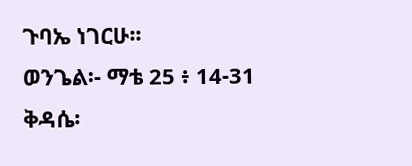ጉባኤ ነገርሁ፡፡
ወንጌል፡- ማቴ 25 ፥ 14-31
ቅዳሴ፡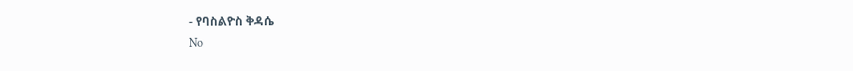- የባስልዮስ ቅዳሴ
No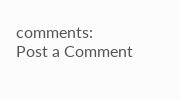comments:
Post a Comment